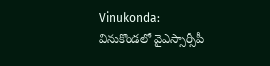Vinukonda: వినుకొండలో వైఎస్సార్సీపీ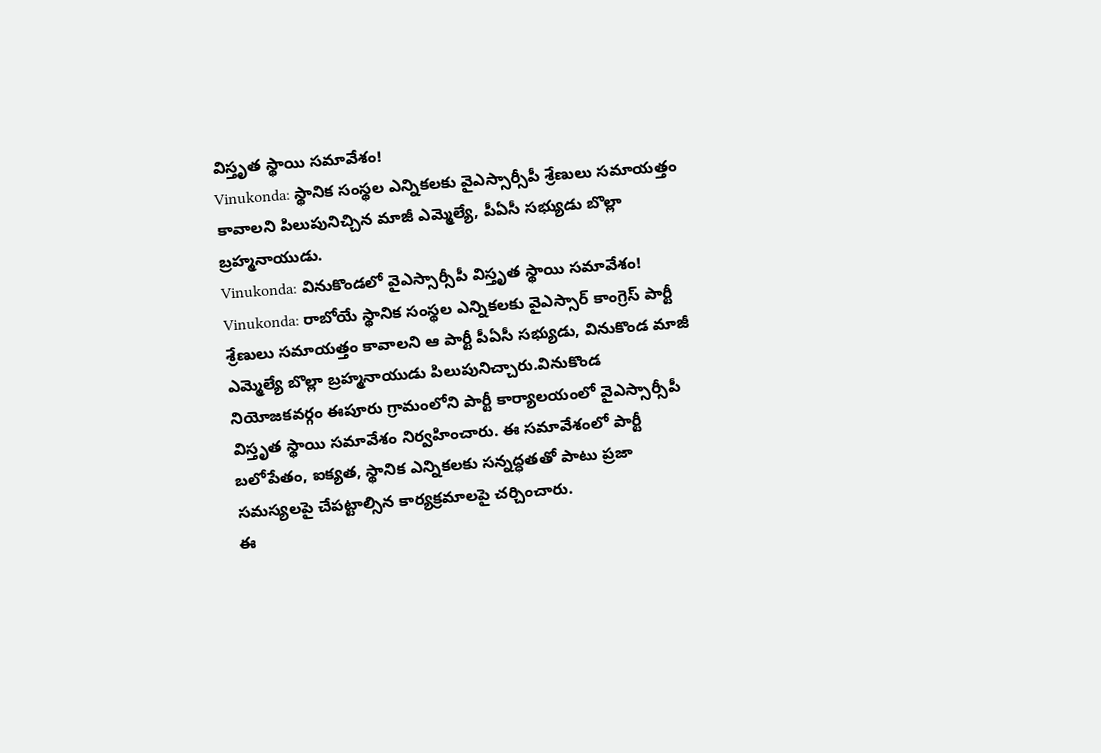విస్తృత స్థాయి సమావేశం!
Vinukonda: స్థానిక సంస్థల ఎన్నికలకు వైఎస్సార్సీపీ శ్రేణులు సమాయత్తం కావాలని పిలుపునిచ్చిన మాజీ ఎమ్మెల్యే, పీఏసీ సభ్యుడు బొల్లా బ్రహ్మనాయుడు.
Vinukonda: వినుకొండలో వైఎస్సార్సీపీ విస్తృత స్థాయి సమావేశం!
Vinukonda: రాబోయే స్థానిక సంస్థల ఎన్నికలకు వైఎస్సార్ కాంగ్రెస్ పార్టీ శ్రేణులు సమాయత్తం కావాలని ఆ పార్టీ పీఏసీ సభ్యుడు, వినుకొండ మాజీ ఎమ్మెల్యే బొల్లా బ్రహ్మనాయుడు పిలుపునిచ్చారు.వినుకొండ నియోజకవర్గం ఈపూరు గ్రామంలోని పార్టీ కార్యాలయంలో వైఎస్సార్సీపీ విస్తృత స్థాయి సమావేశం నిర్వహించారు. ఈ సమావేశంలో పార్టీ బలోపేతం, ఐక్యత, స్థానిక ఎన్నికలకు సన్నద్ధతతో పాటు ప్రజా సమస్యలపై చేపట్టాల్సిన కార్యక్రమాలపై చర్చించారు.
ఈ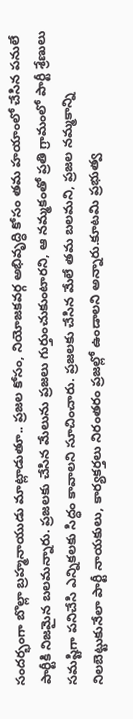సందర్భంగా బొల్లా బ్రహ్మనాయుడు మాట్లాడుతూ.. ప్రజల కోసం, నియోజకవర్గ అభివృద్ధి కోసం తమ హయాంలో చేసిన పనులే పార్టీకి నిజమైన బలమన్నారు. ప్రజలకు చేసిన మేలును ప్రజలు గుర్తుంచుకుంటారని, ఆ నమ్మకంతో ప్రతి గ్రామంలో పార్టీ శ్రేణులు సమష్టిగా పనిచేసి ఎన్నికలకు సిద్ధం కావాలని సూచించారు. ప్రజలకు చేసిన మేలే తమ బలమని, ప్రజల నమ్మకాన్ని నిలబెట్టుకునేలా పార్టీ నాయకులు, కార్యకర్తలు నిరంతరం ప్రజల్లో ఉండాలని అన్నారు.కూటమి ప్రభుత్వ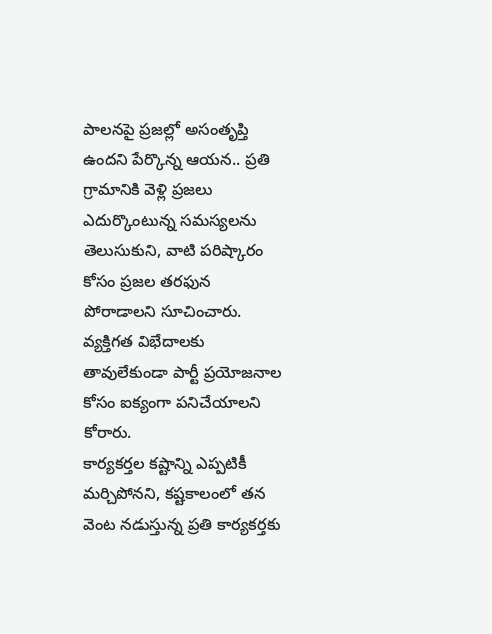పాలనపై ప్రజల్లో అసంతృప్తి ఉందని పేర్కొన్న ఆయన.. ప్రతి గ్రామానికి వెళ్లి ప్రజలు ఎదుర్కొంటున్న సమస్యలను తెలుసుకుని, వాటి పరిష్కారం కోసం ప్రజల తరఫున పోరాడాలని సూచించారు. వ్యక్తిగత విభేదాలకు తావులేకుండా పార్టీ ప్రయోజనాల కోసం ఐక్యంగా పనిచేయాలని కోరారు.
కార్యకర్తల కష్టాన్ని ఎప్పటికీ మర్చిపోనని, కష్టకాలంలో తన వెంట నడుస్తున్న ప్రతి కార్యకర్తకు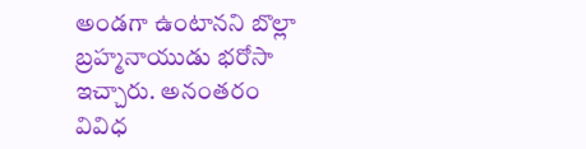అండగా ఉంటానని బొల్లా బ్రహ్మనాయుడు భరోసా ఇచ్చారు. అనంతరం వివిధ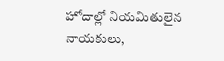హోదాల్లో నియమితులైన నాయకులు,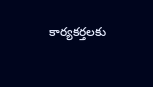కార్యకర్తలకు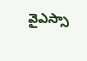వైఎస్సా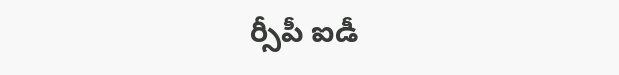ర్సీపీ ఐడీ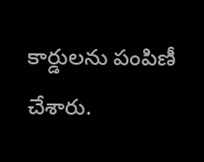కార్డులను పంపిణీ చేశారు.